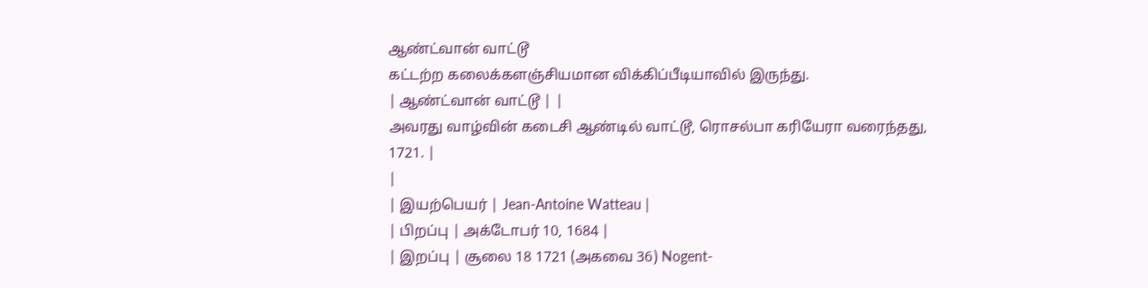ஆண்ட்வான் வாட்டூ
கட்டற்ற கலைக்களஞ்சியமான விக்கிப்பீடியாவில் இருந்து.
| ஆண்ட்வான் வாட்டூ | |
அவரது வாழ்வின் கடைசி ஆண்டில் வாட்டூ, ரொசல்பா கரியேரா வரைந்தது, 1721. |
|
| இயற்பெயர் | Jean-Antoine Watteau |
| பிறப்பு | அக்டோபர் 10, 1684 |
| இறப்பு | சூலை 18 1721 (அகவை 36) Nogent-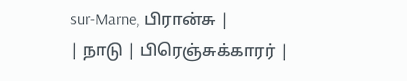sur-Marne, பிரான்சு |
| நாடு | பிரெஞ்சுக்காரர் |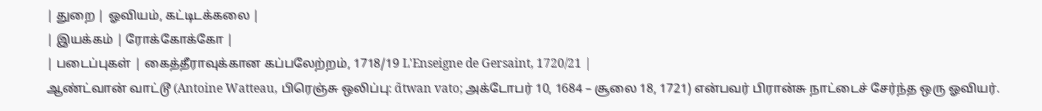| துறை | ஓவியம், கட்டிடக்கலை |
| இயக்கம் | ரோக்கோக்கோ |
| படைப்புகள் | கைத்தீராவுக்கான கப்பலேற்றம், 1718/19 L'Enseigne de Gersaint, 1720/21 |
ஆண்ட்வான் வாட்டூ (Antoine Watteau, பிரெஞ்சு ஒலிப்பு: ɑ̃twan vato; அக்டோபர் 10, 1684 – சூலை 18, 1721) என்பவர் பிரான்சு நாட்டைச் சேர்ந்த ஒரு ஓவியர்.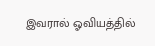இவரால் ஓவியத்தில்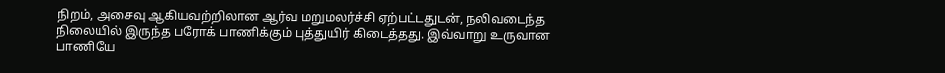நிறம், அசைவு ஆகியவற்றிலான ஆர்வ மறுமலர்ச்சி ஏற்பட்டதுடன், நலிவடைந்த நிலையில் இருந்த பரோக் பாணிக்கும் புத்துயிர் கிடைத்தது. இவ்வாறு உருவான பாணியே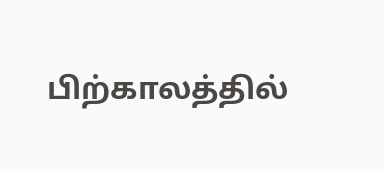பிற்காலத்தில்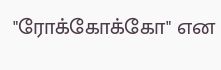"ரோக்கோக்கோ" என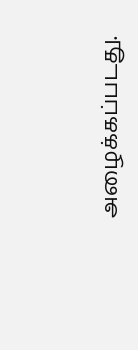அழைக்கப்படது.